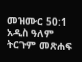መዝሙር 50:1 አዲስ ዓለም ትርጉም መጽሐፍ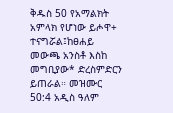ቅዱስ 50 የአማልክት አምላክ የሆነው ይሖዋ+ ተናግሯል፤ከፀሐይ መውጫ አንስቶ እስከ መግቢያው* ድረስምድርን ይጠራል። መዝሙር 50:4 አዲስ ዓለም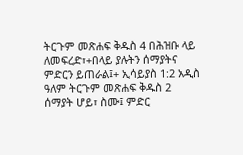ትርጉም መጽሐፍ ቅዱስ 4 በሕዝቡ ላይ ለመፍረድ፣+በላይ ያሉትን ሰማያትና ምድርን ይጠራል፤+ ኢሳይያስ 1:2 አዲስ ዓለም ትርጉም መጽሐፍ ቅዱስ 2 ሰማያት ሆይ፣ ስሙ፤ ምድር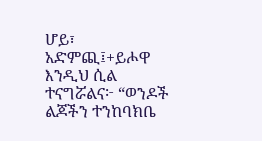ሆይ፣ አድምጪ፤+ይሖዋ እንዲህ ሲል ተናግሯልና፦ “ወንዶች ልጆችን ተንከባክቤ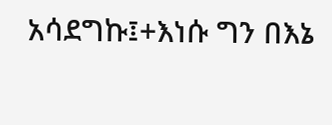አሳደግኩ፤+እነሱ ግን በእኔ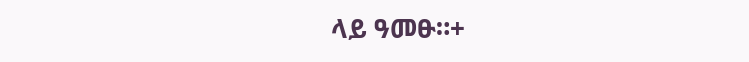ላይ ዓመፁ።+